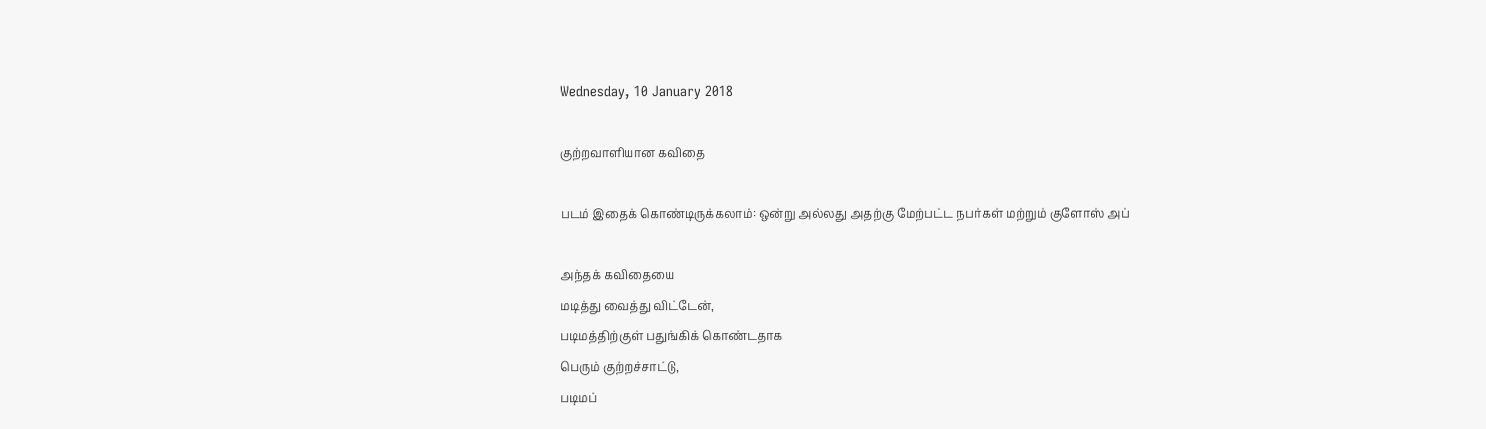Wednesday, 10 January 2018

குற்றவாளியான கவிதை

படம் இதைக் கொண்டிருக்கலாம்: ஒன்று அல்லது அதற்கு மேற்பட்ட நபர்கள் மற்றும் குளோஸ் அப்

அந்தக் கவிதையை
மடித்து வைத்து விட்டேன்,
படிமத்திற்குள் பதுங்கிக் கொண்டதாக
பெரும் குற்றச்சாட்டு,
படிமப்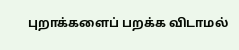புறாக்களைப் பறக்க விடாமல்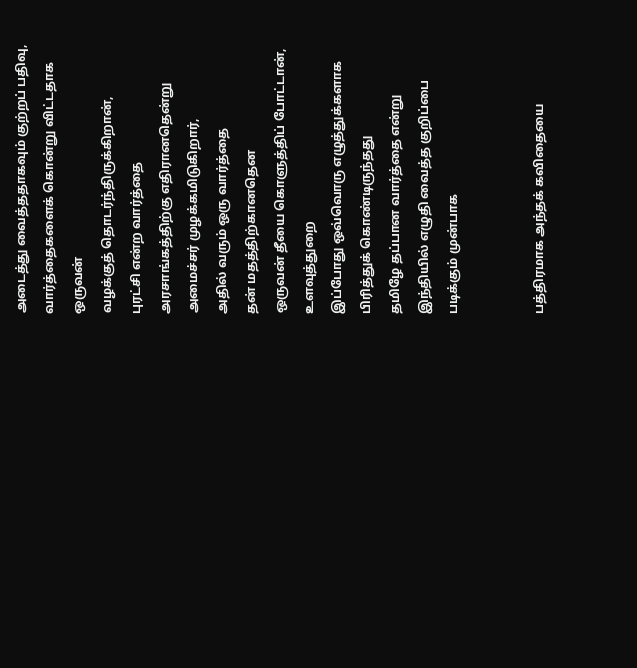அடைத்து வைத்ததாகவும் குற்றப் பதிவு,
வார்த்தைகளைக் கொன்று விட்டதாக
ஒருவன்
வழக்குத் தொடர்ந்திருக்கிறான்,
புரட்சி என்ற வார்த்தை
அரசாங்கத்திற்கு எதிரானதென்று
அமைச்சர் முழக்கமிடுகிறார்,
அதில் வரும் ஒரு வார்த்தை
தன் மதத்திற்கானதென
ஒருவன் தீயை கொளுத்திப் போட்டான்,
உளவுத்துறை
இப்போது ஒவ்வொரு எழுத்துக்களாக
பிரித்துக் கொண்டிருந்தது
தமிழே தப்பான வார்த்தை என்று
இந்தியில் எழுதி வைத்த குறிப்பை
படிக்கும் முன்பாக


பத்திரமாக அந்தக் கவிதையை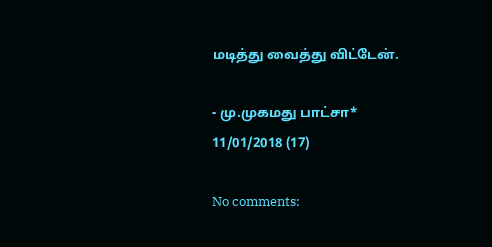மடித்து வைத்து விட்டேன்.

- மு.முகமது பாட்சா*
11/01/2018 (17)

No comments: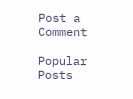Post a Comment

Popular Posts